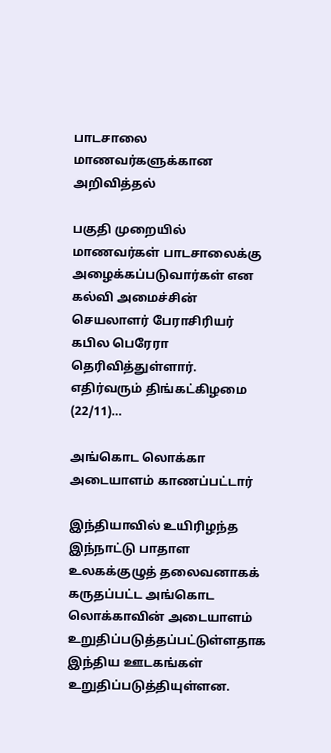பாடசாலை மாணவர்களுக்கான அறிவித்தல்

பகுதி முறையில் மாணவர்கள் பாடசாலைக்கு அழைக்கப்படுவார்கள் என கல்வி அமைச்சின் செயலாளர் பேராசிரியர் கபில பெரேரா தெரிவித்துள்ளார். எதிர்வரும் திங்கட்கிழமை (22/11)…

அங்கொட லொக்கா அடையாளம் காணப்பட்டார்

இந்தியாவில் உயிரிழந்த இந்நாட்டு பாதாள உலகக்குழுத் தலைவனாகக் கருதப்பட்ட அங்கொட லொக்காவின் அடையாளம் உறுதிப்படுத்தப்பட்டுள்ளதாக இந்திய ஊடகங்கள் உறுதிப்படுத்தியுள்ளன.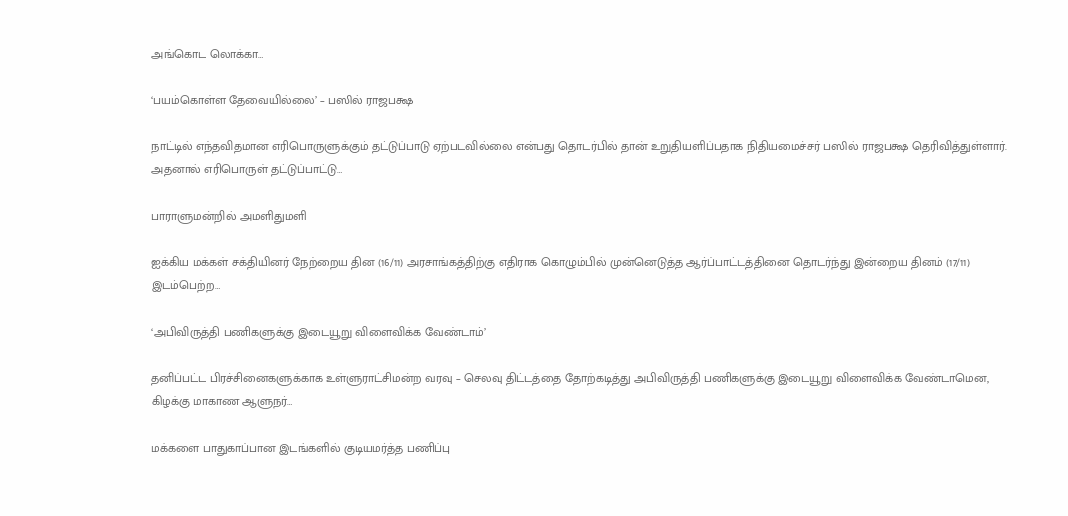அங்கொட லொக்கா…

‘பயம்கொள்ள தேவையில்லை’ – பஸில் ராஜபக்ஷ

நாட்டில் எந்தவிதமான எரிபொருளுக்கும் தட்டுப்பாடு ஏற்படவில்லை என்பது தொடர்பில் தான் உறுதியளிப்பதாக நிதியமைச்சர் பஸில் ராஜபக்ஷ தெரிவித்துள்ளார். அதனால் எரிபொருள் தட்டுப்பாட்டு…

பாராளுமன்றில் அமளிதுமளி

ஐக்கிய மக்கள் சக்தியினர் நேற்றைய தின (16/11) அரசாங்கத்திற்கு எதிராக கொழும்பில் முன்னெடுத்த ஆர்ப்பாட்டத்தினை தொடர்ந்து இன்றைய தினம் (17/11) இடம்பெற்ற…

‘அபிவிருத்தி பணிகளுக்கு இடையூறு விளைவிக்க வேண்டாம்’

தனிப்பட்ட பிரச்சினைகளுக்காக உள்ளுராட்சிமன்ற வரவு – செலவு திட்டத்தை தோற்கடித்து அபிவிருத்தி பணிகளுக்கு இடையூறு விளைவிக்க வேண்டாமென, கிழக்கு மாகாண ஆளுநர்…

மக்களை பாதுகாப்பான இடங்களில் குடியமர்த்த பணிப்பு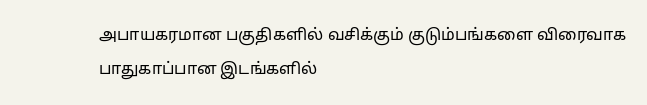அபாயகரமான பகுதிகளில் வசிக்கும் குடும்பங்களை விரைவாக பாதுகாப்பான இடங்களில்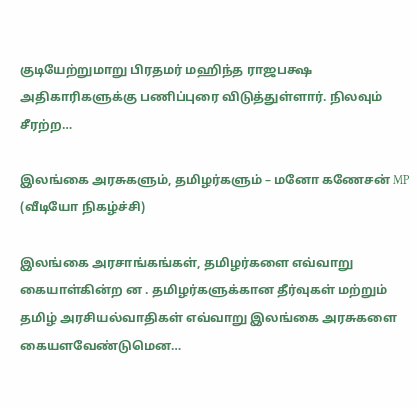குடியேற்றுமாறு பிரதமர் மஹிந்த ராஜபக்ஷ அதிகாரிகளுக்கு பணிப்புரை விடுத்துள்ளார். நிலவும் சீரற்ற…

இலங்கை அரசுகளும், தமிழர்களும் – மனோ கணேசன் MP (வீடியோ நிகழ்ச்சி)

இலங்கை அரசாங்கங்கள், தமிழர்களை எவ்வாறு கையாள்கின்ற ன . தமிழர்களுக்கான தீர்வுகள் மற்றும் தமிழ் அரசியல்வாதிகள் எவ்வாறு இலங்கை அரசுகளை கையளவேண்டுமென…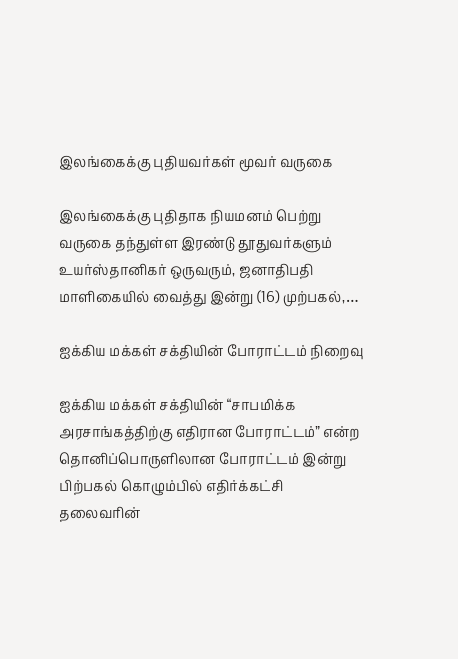இலங்கைக்கு புதியவர்கள் மூவர் வருகை

இலங்கைக்கு புதிதாக நியமனம் பெற்று வருகை தந்துள்ள இரண்டு தூதுவர்களும் உயர்ஸ்தானிகர் ஒருவரும், ஜனாதிபதி மாளிகையில் வைத்து இன்று (16) முற்பகல்,…

ஐக்கிய மக்கள் சக்தியின் போராட்டம் நிறைவு

ஐக்கிய மக்கள் சக்தியின் “சாபமிக்க அரசாங்கத்திற்கு எதிரான போராட்டம்” என்ற தொனிப்பொருளிலான போராட்டம் இன்று பிற்பகல் கொழும்பில் எதிர்க்கட்சி தலைவரின்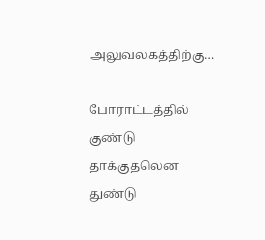அலுவலகத்திற்கு…

போராட்டத்தில் குண்டு தாக்குதலென துண்டு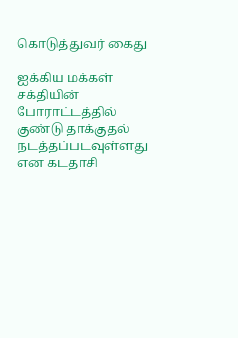கொடுத்துவர் கைது

ஐக்கிய மக்கள் சக்தியின் போராட்டத்தில் குண்டு தாக்குதல் நடத்தப்படவுள்ளது என கடதாசி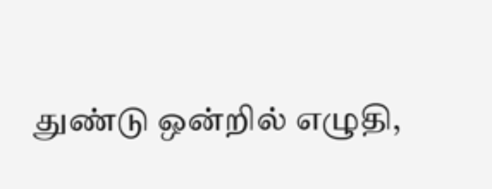துண்டு ஒன்றில் எழுதி,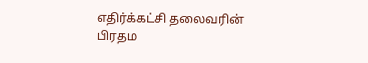எதிர்க்கட்சி தலைவரின் பிரதம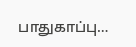பாதுகாப்பு…